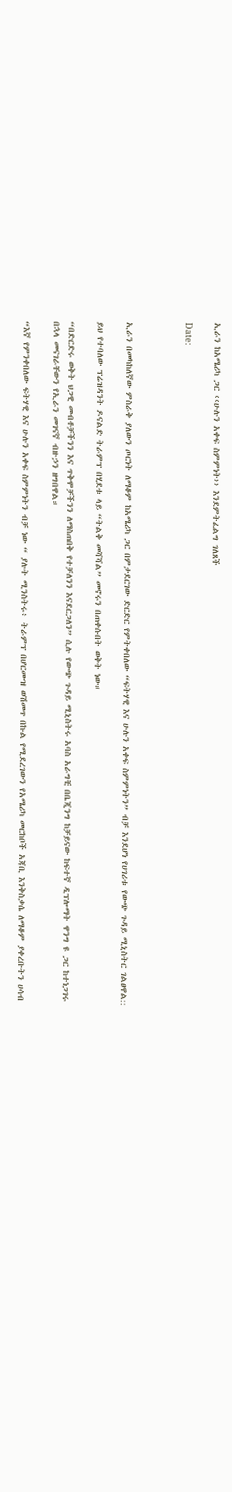ኢራን ከአሜሪካ ጋር ‹‹ሁሉን አቀፍ ስምምነት›› እንደምትፈልግ ገለጸች

Date:



ኢራን በመካከለኛው ምስራቅ ያለውን ጦርነት ለማቆም ከአሜሪካ ጋር በምታደርገው ድርድር የምትቀበለው “ፍትሃዊ እና ሁሉን አቀፍ ስምምነትን” ብቻ እንደሆነ የሀገሪቱ የውጭ ጉዳይ ሚኒስትር ገልፀዋል::

ይህ የተባለው ፕሬዝዳንት ዶናልድ ትራምፕ በሂደቱ ላይ “ትልቅ መሻሻል” መኖሩን በጠቀሱበት ወቅት ነው።

“በድርድሩ ወቅት ህጋዊ መብቶቻችንን እና ጥቅሞቻችንን ለማስጠበቅ የተቻለንን እናደርጋለን” ሲሉ የውጭ ጉዳይ ሚኒስትሩ አባስ አራግቺ በቤጂንግ ከቻይናው ከፍተኛ ዲፕሎማት ዋንግ ዩ ጋር ከተነጋገሩ በኋላ መናገራቸውን የኢራን መገናኛ ብዙኃን ዘግበዋል።

“እኛ የምንቀበለው ፍትሃዊ እና ሁሉን አቀፍ ስምምነትን ብቻ ነው “ ያሉት ሚንስትሩ፥ ትራምፕ በሆርሙዝ ወሽመጥ በኩል የሚደረገውን የአሜሪካ መርከቦች አጃቢ እንቅስቃሴ ለማቆም ያቀረቡትን ሀሳብ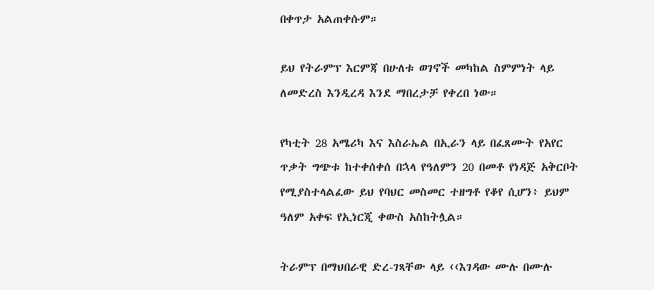በቀጥታ አልጠቀሱም።

ይህ የትራምፕ እርምጃ በሁለቱ ወገኖች መካከል ስምምነት ላይ ለመድረስ እንዲረዳ እንደ ማበረታቻ የቀረበ ነው።

የካቲት 28 አሜሪካ እና እስራኤል በኢራን ላይ በፈጸሙት የአየር ጥቃት ግጭቱ ከተቀሰቀሰ በኋላ የዓለምን 20 በመቶ የነዳጅ አቅርቦት የሚያስተላልፈው ይህ የባህር መስመር ተዘግቶ የቆየ ሲሆን፥ ይህም ዓለም አቀፍ የኢነርጂ ቀውስ አስከትሏል።

ትራምፕ በማህበራዊ ድረ-ገጻቸው ላይ ‹‹እገዳው ሙሉ በሙሉ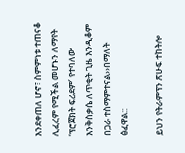እንደቀጠለ ሆኖ፣ ስምምነቱ ተጠናቆ ሊፈረም የሚችል መሆኑን ለማየት ‘ፕሮጀክት ፍሪደም’ የተባለው እንቅስቃሴ ለጥቂት ጊዜ እንዲቆም በጋራ ተስማምተናል››በማለት ፅፈዋል::

ይህን የትራምፕን ጽሁፍ ተከትሎ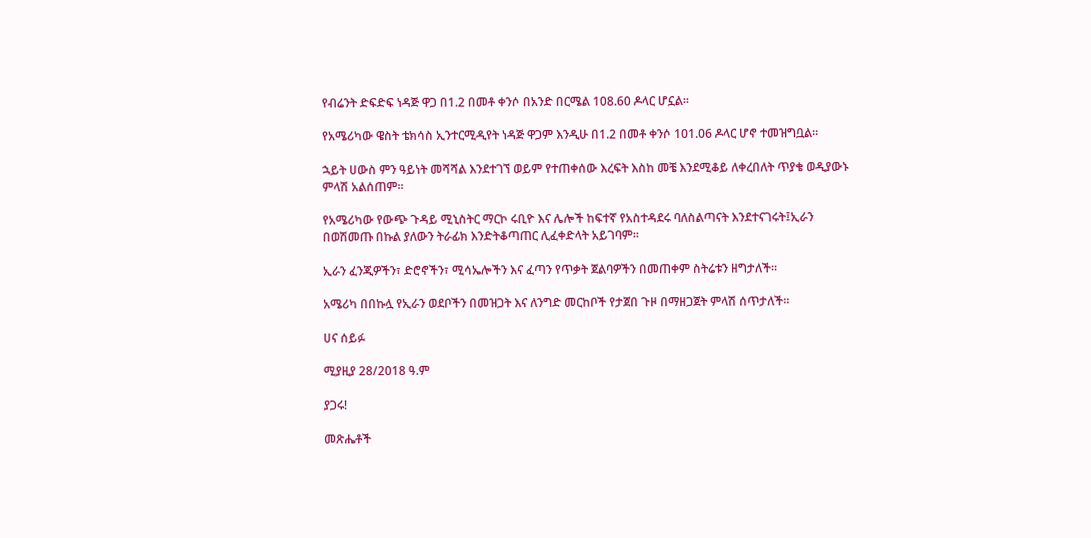የብሬንት ድፍድፍ ነዳጅ ዋጋ በ1.2 በመቶ ቀንሶ በአንድ በርሜል 108.60 ዶላር ሆኗል።

የአሜሪካው ዌስት ቴክሳስ ኢንተርሚዲየት ነዳጅ ዋጋም እንዲሁ በ1.2 በመቶ ቀንሶ 101.06 ዶላር ሆኖ ተመዝግቧል።

ኋይት ሀውስ ምን ዓይነት መሻሻል እንደተገኘ ወይም የተጠቀሰው እረፍት እስከ መቼ እንደሚቆይ ለቀረበለት ጥያቄ ወዲያውኑ ምላሽ አልሰጠም።

የአሜሪካው የውጭ ጉዳይ ሚኒስትር ማርኮ ሩቢዮ እና ሌሎች ከፍተኛ የአስተዳደሩ ባለስልጣናት እንደተናገሩት፤ኢራን በወሽመጡ በኩል ያለውን ትራፊክ እንድትቆጣጠር ሊፈቀድላት አይገባም።

ኢራን ፈንጂዎችን፣ ድሮኖችን፣ ሚሳኤሎችን እና ፈጣን የጥቃት ጀልባዎችን በመጠቀም ስትሬቱን ዘግታለች፡፡

አሜሪካ በበኩሏ የኢራን ወደቦችን በመዝጋት እና ለንግድ መርከቦች የታጀበ ጉዞ በማዘጋጀት ምላሽ ሰጥታለች።

ሀና ሰይፉ

ሚያዚያ 28/2018 ዓ.ም

ያጋሩ!

መጽሔቶች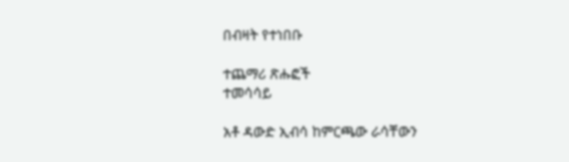በብዛት የተነበቡ

ተጨማሪ ጽሑፎች
ተመሳሳይ

አቶ ዳውድ ኢብሳ ከምርጫው ራሳቸውን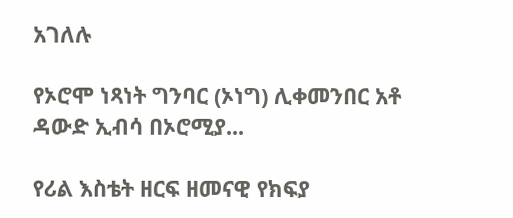አገለሉ

የኦሮሞ ነጻነት ግንባር (ኦነግ) ሊቀመንበር አቶ ዳውድ ኢብሳ በኦሮሚያ...

የሪል እስቴት ዘርፍ ዘመናዊ የክፍያ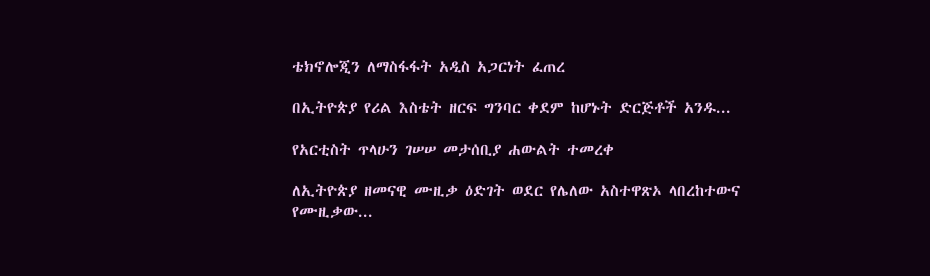ቴክኖሎጂን ለማስፋፋት አዲስ አጋርነት ፈጠረ

በኢትዮጵያ የሪል እስቴት ዘርፍ ግንባር ቀደም ከሆኑት ድርጅቶች አንዱ...

የአርቲስት ጥላሁን ገሠሠ መታሰቢያ ሐውልት ተመረቀ

ለኢትዮጵያ ዘመናዊ ሙዚቃ ዕድገት ወደር የሌለው አስተዋጽኦ ላበረከተውና የሙዚቃው...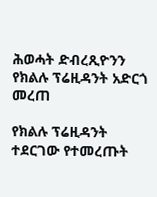ሕወሓት ድብረጺዮንን የክልሉ ፕሬዚዳንት አድርጎ መረጠ

የክልሉ ፕሬዚዳንት ተደርገው የተመረጡት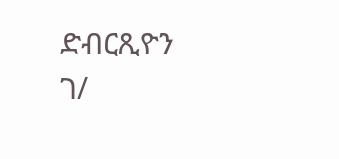ድብርጺዮን ገ/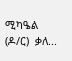ሚካዔል (ዶ/ር)  ቃለ...